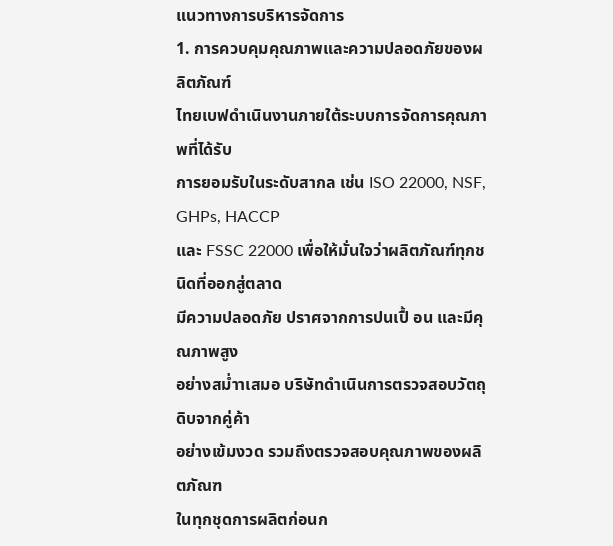แนวทางการบริหารจัดการ
1. การควบคุมคุณภาพและความปลอดภัยของผลิตภัณฑ์
ไทยเบฟดำเนินงานภายใต้ระบบการจัดการคุณภาพที่ได้รับ
การยอมรับในระดับสากล เช่น ISO 22000, NSF, GHPs, HACCP
และ FSSC 22000 เพื่อให้มั่นใจว่าผลิตภัณฑ์ทุกชนิดที่ออกสู่ตลาด
มีความปลอดภัย ปราศจากการปนเปื้ อน และมีคุณภาพสูง
อย่างสม่ำาเสมอ บริษัทดำเนินการตรวจสอบวัตถุดิบจากคู่ค้า
อย่างเข้มงวด รวมถึงตรวจสอบคุณภาพของผลิตภัณฑ
ในทุกชุดการผลิตก่อนก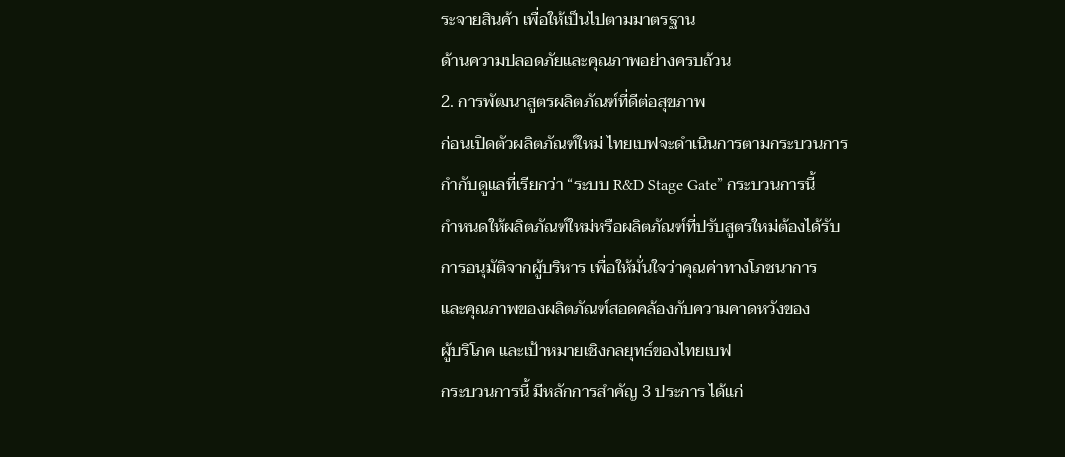ระจายสินค้า เพื่อให้เป็นไปตามมาตรฐาน
ด้านความปลอดภัยและคุณภาพอย่างครบถ้วน
2. การพัฒนาสูตรผลิตภัณฑ์ที่ดีต่อสุขภาพ
ก่อนเปิดตัวผลิตภัณฑ์ใหม่ ไทยเบฟจะดำเนินการตามกระบวนการ
กำกับดูแลที่เรียกว่า “ระบบ R&D Stage Gate” กระบวนการนี้
กำหนดให้ผลิตภัณฑ์ใหม่หรือผลิตภัณฑ์ที่ปรับสูตรใหม่ต้องได้รับ
การอนุมัติจากผู้บริหาร เพื่อให้มั่นใจว่าคุณค่าทางโภชนาการ
และคุณภาพของผลิตภัณฑ์สอดคล้องกับความคาดหวังของ
ผู้บริโภค และเป้าหมายเชิงกลยุทธ์ของไทยเบฟ
กระบวนการนี้ มีหลักการสำคัญ 3 ประการ ได้แก่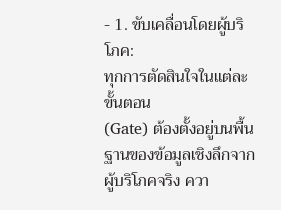- 1. ขับเคลื่อนโดยผู้บริโภค:
ทุกการตัดสินใจในแต่ละขั้นตอน
(Gate) ต้องตั้งอยู่บนพื้นฐานของข้อมูลเชิงลึกจาก
ผู้บริโภคจริง ควา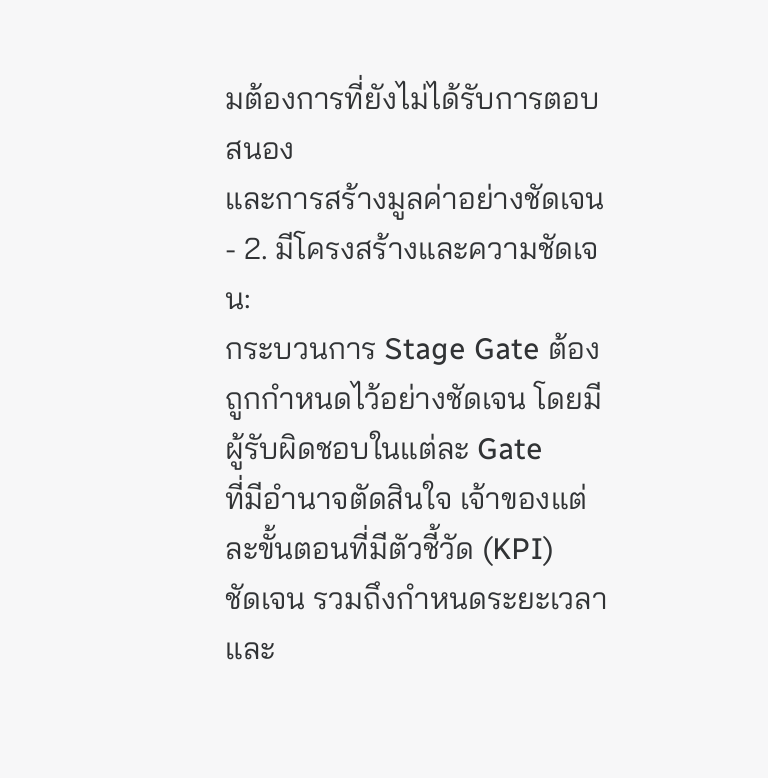มต้องการที่ยังไม่ได้รับการตอบสนอง
และการสร้างมูลค่าอย่างชัดเจน
- 2. มีโครงสร้างและความชัดเจน:
กระบวนการ Stage Gate ต้องถูกกำหนดไว้อย่างชัดเจน โดยมีผู้รับผิดชอบในแต่ละ Gate
ที่มีอำนาจตัดสินใจ เจ้าของแต่ละขั้นตอนที่มีตัวชี้วัด (KPI)
ชัดเจน รวมถึงกำหนดระยะเวลาและ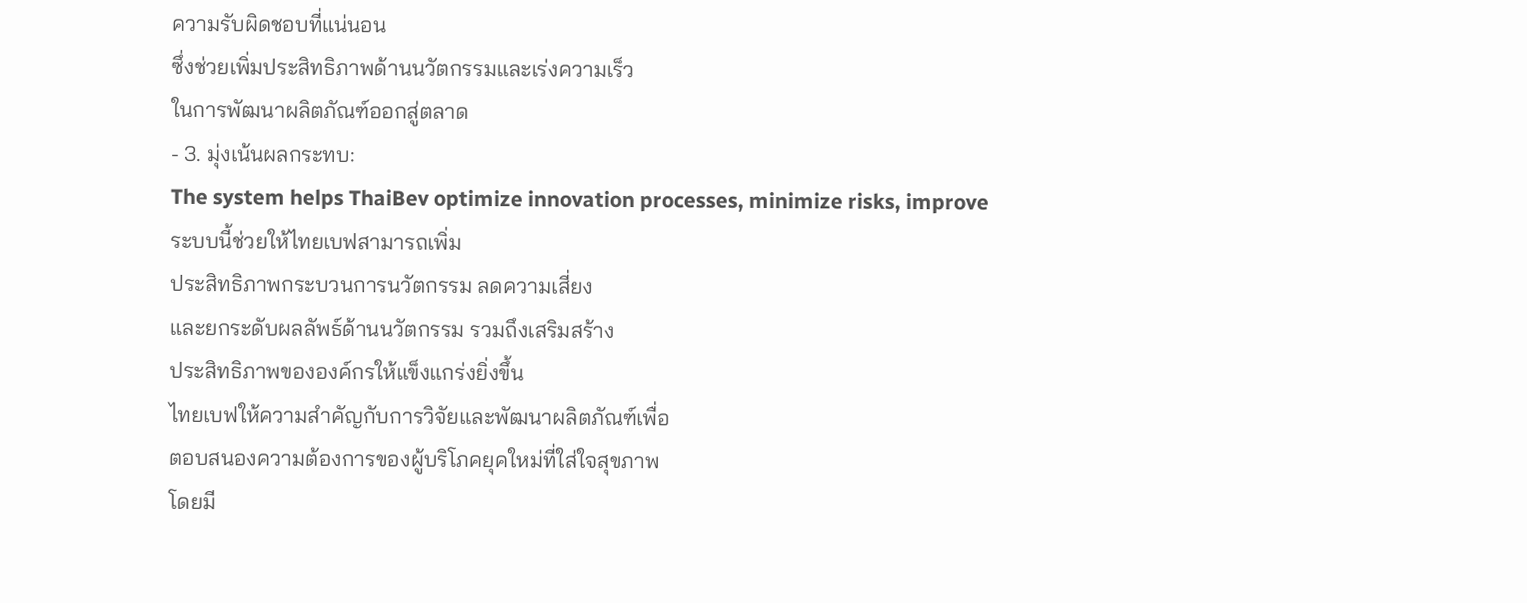ความรับผิดชอบที่แน่นอน
ซึ่งช่วยเพิ่มประสิทธิภาพด้านนวัตกรรมและเร่งความเร็ว
ในการพัฒนาผลิตภัณฑ์ออกสู่ตลาด
- 3. มุ่งเน้นผลกระทบ:
The system helps ThaiBev optimize innovation processes, minimize risks, improve
ระบบนี้ช่วยให้ไทยเบฟสามารถเพิ่ม
ประสิทธิภาพกระบวนการนวัตกรรม ลดความเสี่ยง
และยกระดับผลลัพธ์ด้านนวัตกรรม รวมถึงเสริมสร้าง
ประสิทธิภาพขององค์กรให้แข็งแกร่งยิ่งขึ้น
ไทยเบฟให้ความสำคัญกับการวิจัยและพัฒนาผลิตภัณฑ์เพื่อ
ตอบสนองความต้องการของผู้บริโภคยุคใหม่ที่ใส่ใจสุขภาพ
โดยมี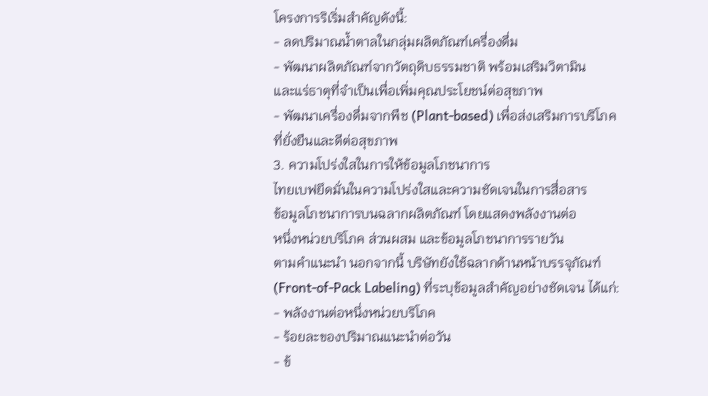โครงการริเริ่มสำคัญดังนี้:
- ลดปริมาณน้ำตาลในกลุ่มผลิตภัณฑ์เครื่องดื่ม
- พัฒนาผลิตภัณฑ์จากวัตถุดิบธรรมชาติ พร้อมเสริมวิตามิน
และแร่ธาตุที่จำเป็นเพื่อเพิ่มคุณประโยชน์ต่อสุขภาพ
- พัฒนาเครื่องดื่มจากพืช (Plant-based) เพื่อส่งเสริมการบริโภค
ที่ยั่งยืนและดีต่อสุขภาพ
3. ความโปร่งใสในการให้ข้อมูลโภชนาการ
ไทยเบฟยึดมั่นในความโปร่งใสและความชัดเจนในการสื่อสาร
ข้อมูลโภชนาการบนฉลากผลิตภัณฑ์ โดยแสดงพลังงานต่อ
หนึ่งหน่วยบริโภค ส่วนผสม และข้อมูลโภชนาการรายวัน
ตามคำแนะนำ นอกจากนี้ บริษัทยังใช้ฉลากด้านหน้าบรรจุภัณฑ์
(Front-of-Pack Labeling) ที่ระบุข้อมูลสำคัญอย่างชัดเจน ได้แก่:
- พลังงานต่อหนึ่งหน่วยบริโภค
- ร้อยละของปริมาณแนะนำต่อวัน
- ข้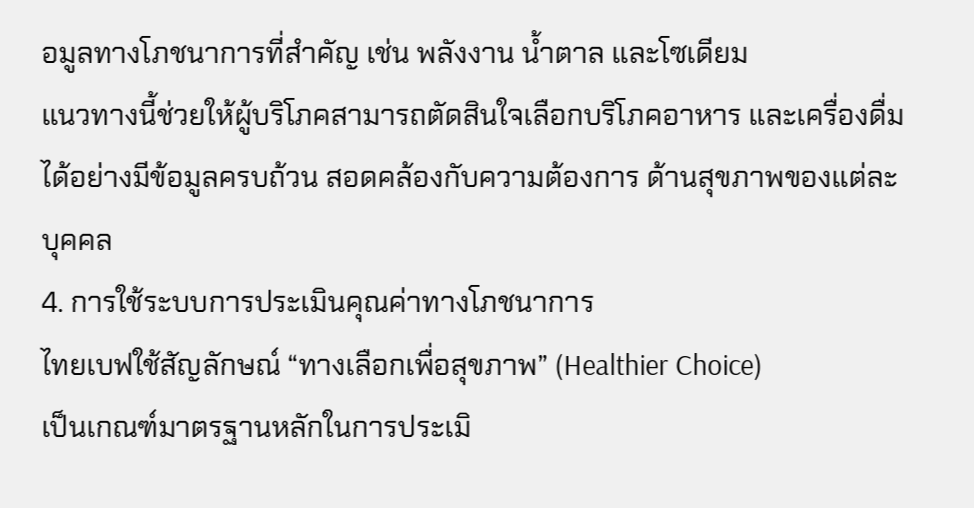อมูลทางโภชนาการที่สำคัญ เช่น พลังงาน น้ำตาล และโซเดียม
แนวทางนี้ช่วยให้ผู้บริโภคสามารถตัดสินใจเลือกบริโภคอาหาร และเครื่องดื่มได้อย่างมีข้อมูลครบถ้วน สอดคล้องกับความต้องการ ด้านสุขภาพของแต่ละบุคคล
4. การใช้ระบบการประเมินคุณค่าทางโภชนาการ
ไทยเบฟใช้สัญลักษณ์ “ทางเลือกเพื่อสุขภาพ” (Healthier Choice)
เป็นเกณฑ์มาตรฐานหลักในการประเมิ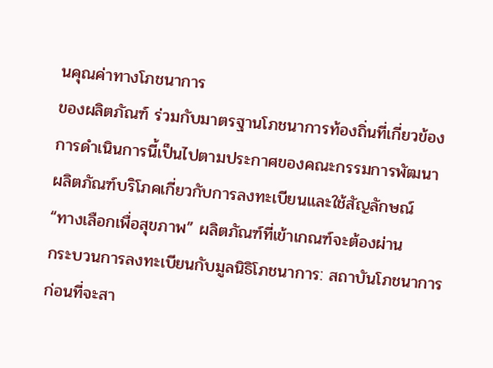นคุณค่าทางโภชนาการ
ของผลิตภัณฑ์ ร่วมกับมาตรฐานโภชนาการท้องถิ่นที่เกี่ยวข้อง
การดำเนินการนี้เป็นไปตามประกาศของคณะกรรมการพัฒนา
ผลิตภัณฑ์บริโภคเกี่ยวกับการลงทะเบียนและใช้สัญลักษณ์
“ทางเลือกเพื่อสุขภาพ” ผลิตภัณฑ์ที่เข้าเกณฑ์จะต้องผ่าน
กระบวนการลงทะเบียนกับมูลนิธิโภชนาการ: สถาบันโภชนาการ
ก่อนที่จะสา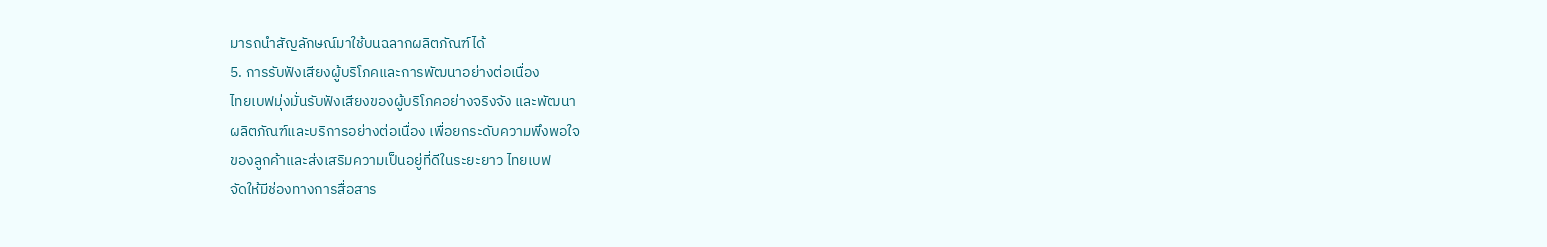มารถนำสัญลักษณ์มาใช้บนฉลากผลิตภัณฑ์ได้
5. การรับฟังเสียงผู้บริโภคและการพัฒนาอย่างต่อเนื่อง
ไทยเบฟมุ่งมั่นรับฟังเสียงของผู้บริโภคอย่างจริงจัง และพัฒนา
ผลิตภัณฑ์และบริการอย่างต่อเนื่อง เพื่อยกระดับความพึงพอใจ
ของลูกค้าและส่งเสริมความเป็นอยู่ที่ดีในระยะยาว ไทยเบฟ
จัดให้มีช่องทางการสื่อสาร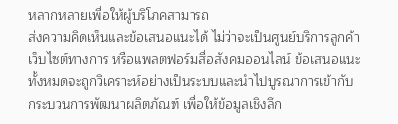หลากหลายเพื่อให้ผู้บริโภคสามารถ
ส่งความคิดเห็นและข้อเสนอแนะได้ ไม่ว่าจะเป็นศูนย์บริการลูกค้า
เว็บไซต์ทางการ หรือแพลตฟอร์มสื่อสังคมออนไลน์ ข้อเสนอแนะ
ทั้งหมดจะถูกวิเคราะห์อย่างเป็นระบบและนำไปบูรณาการเข้ากับ
กระบวนการพัฒนาผลิตภัณฑ์ เพื่อให้ข้อมูลเชิงลึก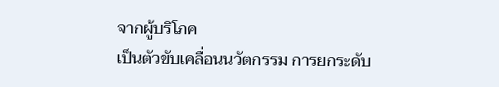จากผู้บริโภค
เป็นตัวขับเคลื่อนนวัตกรรม การยกระดับ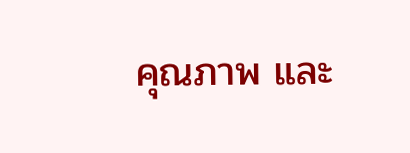คุณภาพ และ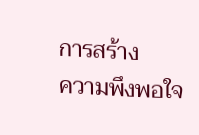การสร้าง
ความพึงพอใจ